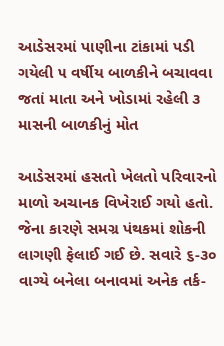આડેસરમાં પાણીના ટાંકામાં પડી ગયેલી ૫ વર્ષીય બાળકીને બચાવવા જતાં માતા અને ખોડામાં રહેલી ૩ માસની બાળકીનું મોત

આડેસરમાં હસતો ખેલતો પરિવારનો માળો અચાનક વિખેરાઈ ગયો હતો. જેના કારણે સમગ્ર પંથકમાં શોકની લાગણી ફેલાઈ ગઈ છે. સવારે ૬-૩૦ વાગ્યે બનેલા બનાવમાં અનેક તર્ક-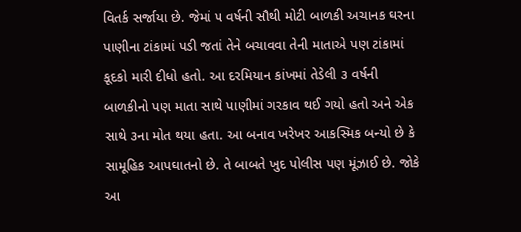વિતર્ક સર્જાયા છે. જેમાં ૫ વર્ષની સૌથી મોટી બાળકી અચાનક ઘરના પાણીના ટાંકામાં પડી જતાં તેને બચાવવા તેની માતાએ પણ ટાંકામાં કૂદકો મારી દીધો હતો. આ દરમિયાન કાંખમાં તેડેલી ૩ વર્ષની બાળકીનો પણ માતા સાથે પાણીમાં ગરકાવ થઈ ગયો હતો અને એક સાથે ૩ના મોત થયા હતા. આ બનાવ ખરેખર આકસ્મિક બન્યો છે કે સામૂહિક આપઘાતનો છે. તે બાબતે ખુદ પોલીસ પણ મૂંઝાઈ છે. જોકે આ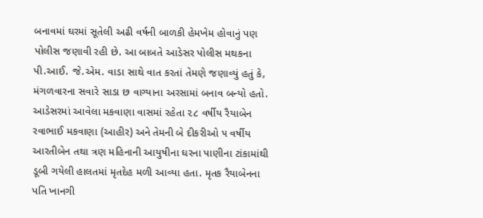બનાવમાં ઘરમાં સૂતેલી અઢી વર્ષની બાળકી હેમખેમ હોવાનું પણ પોલીસ જણાવી રહી છે. આ બાબતે આડેસર પોલીસ મથકના પી.આઈ. જે.એમ. વાડા સાથે વાત કરતાં તેમણે જણાવ્યું હતું કે, મંગળવારના સવારે સાડા છ વાગ્યાના અરસામાં બનાવ બન્યો હતો. આડેસરમાં આવેલા મકવાણા વાસમાં રહેતા ૨૮ વર્ષીય રૈયાબેન રવાભાઈ મકવાણા (આહીર) અને તેમની બે દીકરીઓ ૫ વર્ષીય આરતીબેન તથા ત્રણ મહિનાની આયુષીના ઘરના પાણીના ટાંકામાંથી ડૂબી ગયેલી હાલતમાં મૃતદેહ મળી આવ્યા હતા. મૃતક રૈયાબેનના પતિ ખાનગી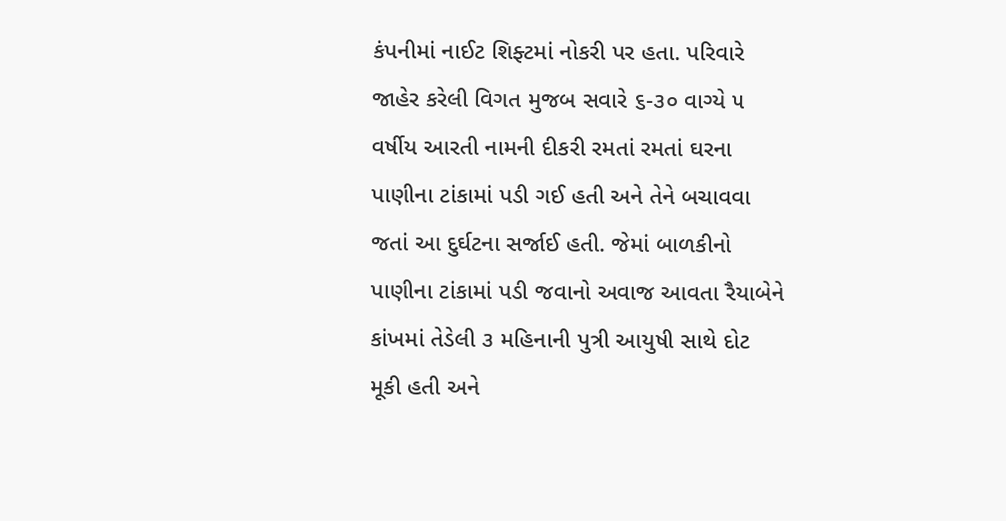કંપનીમાં નાઈટ શિફ્ટમાં નોકરી પર હતા. પરિવારે જાહેર કરેલી વિગત મુજબ સવારે ૬-૩૦ વાગ્યે ૫ વર્ષીય આરતી નામની દીકરી રમતાં રમતાં ઘરના પાણીના ટાંકામાં પડી ગઈ હતી અને તેને બચાવવા જતાં આ દુર્ઘટના સર્જાઈ હતી. જેમાં બાળકીનો પાણીના ટાંકામાં પડી જવાનો અવાજ આવતા રૈયાબેને કાંખમાં તેડેલી ૩ મહિનાની પુત્રી આયુષી સાથે દોટ મૂકી હતી અને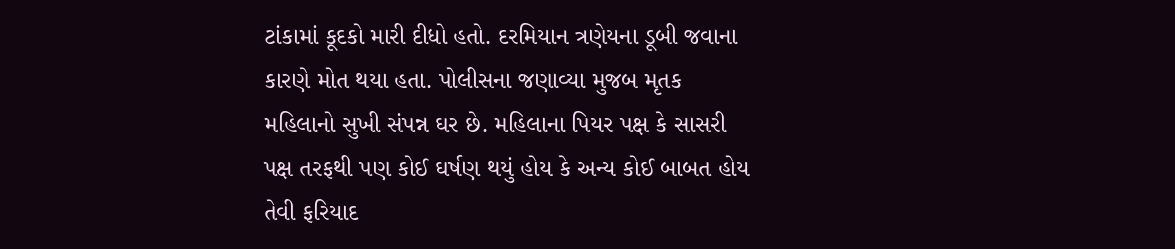ટાંકામાં કૂદકો મારી દીધો હતો. દરમિયાન ત્રણેયના ડૂબી જવાના કારણે મોત થયા હતા. પોલીસના જણાવ્યા મુજબ મૃતક મહિલાનો સુખી સંપન્ન ઘર છે. મહિલાના પિયર પક્ષ કે સાસરી પક્ષ તરફથી પણ કોઈ ઘર્ષણ થયું હોય કે અન્ય કોઈ બાબત હોય તેવી ફરિયાદ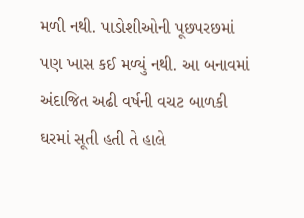મળી નથી. પાડોશીઓની પૂછપરછમાં પણ ખાસ કઈ મળ્યું નથી. આ બનાવમાં અંદાજિત અઢી વર્ષની વચટ બાળકી ઘરમાં સૂતી હતી તે હાલે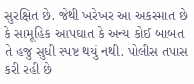સુરક્ષિત છે. જેથી ખરેખર આ અકસ્માત છે કે સામૂહિક આપઘાત કે અન્ય કોઈ બાબત તે હજુ સુધી સ્પષ્ટ થયું નથી. પોલીસ તપાસ કરી રહી છે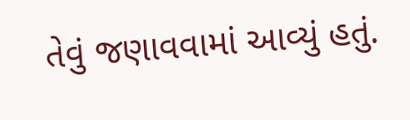તેવું જણાવવામાં આવ્યું હતું.